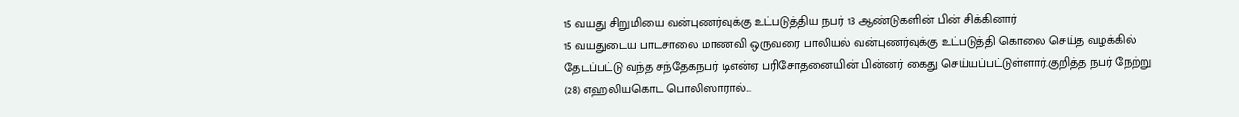15 வயது சிறுமியை வன்புணர்வுக்கு உட்படுத்திய நபர் 13 ஆண்டுகளின் பின் சிக்கினார்
15 வயதுடைய பாடசாலை மாணவி ஒருவரை பாலியல் வன்புணர்வுக்கு உட்படுத்தி கொலை செய்த வழக்கில் தேடப்பட்டு வந்த சந்தேகநபர் டிஎன்ஏ பரிசோதனையின் பின்னர் கைது செய்யப்பட்டுள்ளார்.குறித்த நபர் நேற்று (28) எஹலியகொட பொலிஸாரால்...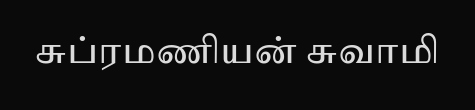சுப்ரமணியன் சுவாமி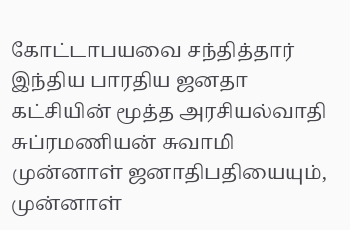கோட்டாபயவை சந்தித்தார்
இந்திய பாரதிய ஜனதா கட்சியின் மூத்த அரசியல்வாதி சுப்ரமணியன் சுவாமி முன்னாள் ஜனாதிபதியையும், முன்னாள்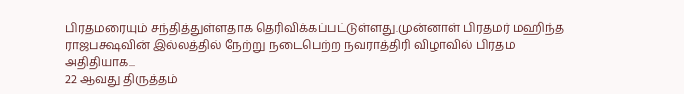பிரதமரையும் சந்தித்துள்ளதாக தெரிவிக்கப்பட்டுள்ளது.முன்னாள் பிரதமர் மஹிந்த ராஜபக்ஷவின் இல்லத்தில் நேற்று நடைபெற்ற நவராத்திரி விழாவில் பிரதம அதிதியாக...
22 ஆவது திருத்தம்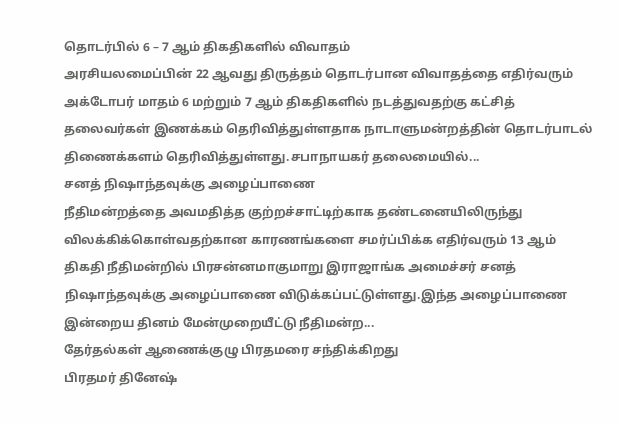தொடர்பில் 6 – 7 ஆம் திகதிகளில் விவாதம்
அரசியலமைப்பின் 22 ஆவது திருத்தம் தொடர்பான விவாதத்தை எதிர்வரும் அக்டோபர் மாதம் 6 மற்றும் 7 ஆம் திகதிகளில் நடத்துவதற்கு கட்சித் தலைவர்கள் இணக்கம் தெரிவித்துள்ளதாக நாடாளுமன்றத்தின் தொடர்பாடல் திணைக்களம் தெரிவித்துள்ளது.சபாநாயகர் தலைமையில்...
சனத் நிஷாந்தவுக்கு அழைப்பாணை
நீதிமன்றத்தை அவமதித்த குற்றச்சாட்டிற்காக தண்டனையிலிருந்து விலக்கிக்கொள்வதற்கான காரணங்களை சமர்ப்பிக்க எதிர்வரும் 13 ஆம் திகதி நீதிமன்றில் பிரசன்னமாகுமாறு இராஜாங்க அமைச்சர் சனத் நிஷாந்தவுக்கு அழைப்பாணை விடுக்கப்பட்டுள்ளது.இந்த அழைப்பாணை இன்றைய தினம் மேன்முறையீட்டு நீதிமன்ற...
தேர்தல்கள் ஆணைக்குழு பிரதமரை சந்திக்கிறது
பிரதமர் தினேஷ்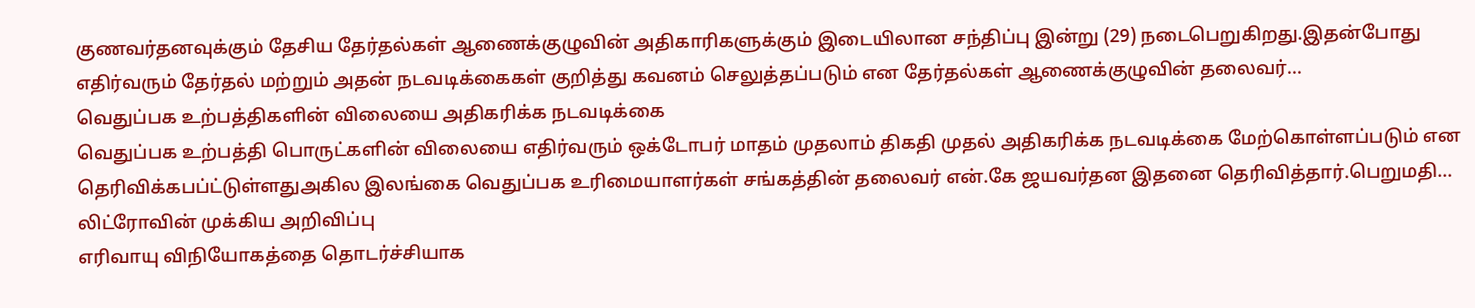குணவர்தனவுக்கும் தேசிய தேர்தல்கள் ஆணைக்குழுவின் அதிகாரிகளுக்கும் இடையிலான சந்திப்பு இன்று (29) நடைபெறுகிறது.இதன்போது எதிர்வரும் தேர்தல் மற்றும் அதன் நடவடிக்கைகள் குறித்து கவனம் செலுத்தப்படும் என தேர்தல்கள் ஆணைக்குழுவின் தலைவர்...
வெதுப்பக உற்பத்திகளின் விலையை அதிகரிக்க நடவடிக்கை
வெதுப்பக உற்பத்தி பொருட்களின் விலையை எதிர்வரும் ஒக்டோபர் மாதம் முதலாம் திகதி முதல் அதிகரிக்க நடவடிக்கை மேற்கொள்ளப்படும் என தெரிவிக்கபப்ட்டுள்ளதுஅகில இலங்கை வெதுப்பக உரிமையாளர்கள் சங்கத்தின் தலைவர் என்.கே ஜயவர்தன இதனை தெரிவித்தார்.பெறுமதி...
லிட்ரோவின் முக்கிய அறிவிப்பு
எரிவாயு விநியோகத்தை தொடர்ச்சியாக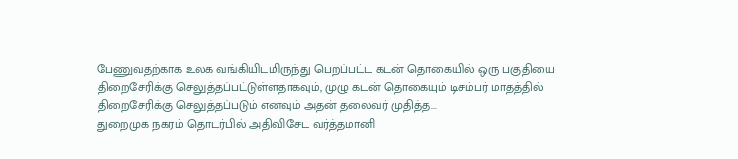பேணுவதற்காக உலக வங்கியிடமிருந்து பெறப்பட்ட கடன் தொகையில் ஒரு பகுதியை திறைசேரிக்கு செலுத்தப்பட்டுள்ளதாகவும், முழு கடன் தொகையும் டிசம்பர் மாதத்தில் திறைசேரிக்கு செலுத்தப்படும் எனவும் அதன் தலைவர் முதித்த...
துறைமுக நகரம் தொடர்பில் அதிவிசேட வர்த்தமானி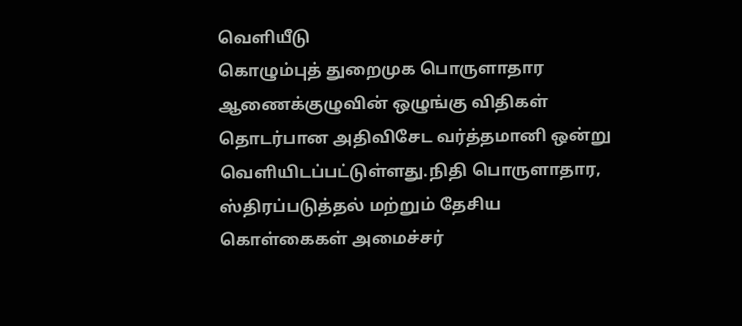வெளியீடு
கொழும்புத் துறைமுக பொருளாதார ஆணைக்குழுவின் ஒழுங்கு விதிகள் தொடர்பான அதிவிசேட வர்த்தமானி ஒன்று வெளியிடப்பட்டுள்ளது.நிதி பொருளாதார, ஸ்திரப்படுத்தல் மற்றும் தேசிய கொள்கைகள் அமைச்சர்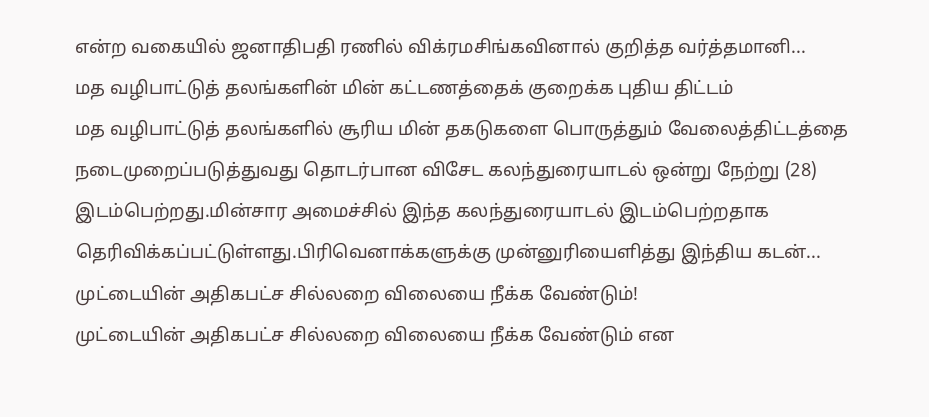என்ற வகையில் ஜனாதிபதி ரணில் விக்ரமசிங்கவினால் குறித்த வர்த்தமானி...
மத வழிபாட்டுத் தலங்களின் மின் கட்டணத்தைக் குறைக்க புதிய திட்டம்
மத வழிபாட்டுத் தலங்களில் சூரிய மின் தகடுகளை பொருத்தும் வேலைத்திட்டத்தை நடைமுறைப்படுத்துவது தொடர்பான விசேட கலந்துரையாடல் ஒன்று நேற்று (28) இடம்பெற்றது.மின்சார அமைச்சில் இந்த கலந்துரையாடல் இடம்பெற்றதாக தெரிவிக்கப்பட்டுள்ளது.பிரிவெனாக்களுக்கு முன்னுரியைளித்து இந்திய கடன்...
முட்டையின் அதிகபட்ச சில்லறை விலையை நீக்க வேண்டும்!
முட்டையின் அதிகபட்ச சில்லறை விலையை நீக்க வேண்டும் என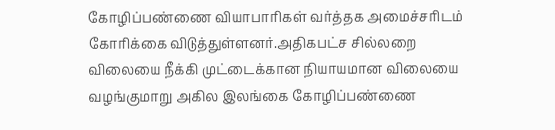கோழிப்பண்ணை வியாபாரிகள் வர்த்தக அமைச்சரிடம் கோரிக்கை விடுத்துள்ளனர்.அதிகபட்ச சில்லறை விலையை நீக்கி முட்டைக்கான நியாயமான விலையை வழங்குமாறு அகில இலங்கை கோழிப்பண்ணை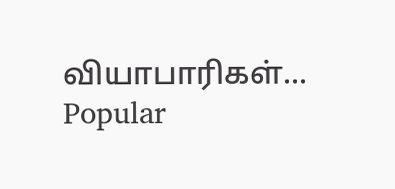வியாபாரிகள்...
Popular